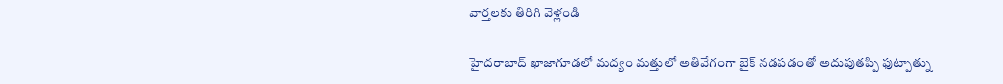వార్తలకు తిరిగి వెళ్లండి

హైదరాబాద్ ఖాజాగూడలో మద్యం మత్తులో అతివేగంగా బైక్ నడపడంతో అదుపుతప్పి ఫుట్పాత్ను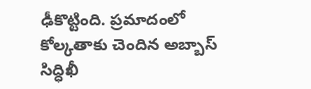ఢీకొట్టింది. ప్రమాదంలో కోల్కతాకు చెందిన అబ్బాస్ సిద్ధిఖీ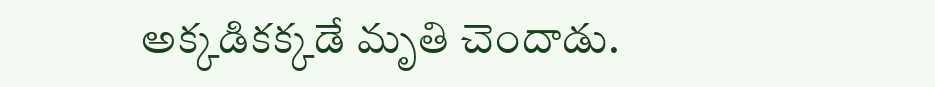అక్కడికక్కడే మృతి చెందాడు.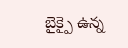బైక్పై ఉన్న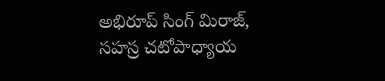అభిరూప్ సింగ్ మిరాజ్, సహస్ర చటోపాధ్యాయ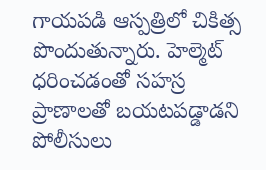గాయపడి ఆస్పత్రిలో చికిత్స పొందుతున్నారు. హెల్మెట్ ధరించడంతో సహస్ర ప్రాణాలతో బయటపడ్డాడని పోలీసులు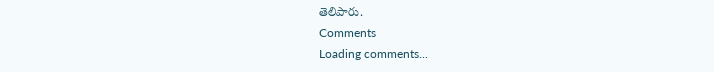తెలిపారు.
Comments
Loading comments...